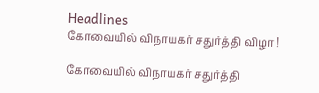Headlines
கோவையில் விநாயகர் சதுர்த்தி விழா !

கோவையில் விநாயகர் சதுர்த்தி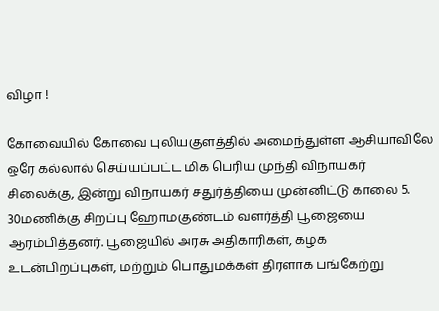விழா !

கோவையில் கோவை புலியகுளத்தில் அமைந்துள்ள ஆசியாவிலே ஒரே கல்லால் செய்யப்பட்ட மிக பெரிய முந்தி விநாயகர் சிலைக்கு, இன்று விநாயகர் சதுர்த்தியை முன்னிட்டு காலை 5. 30மணிக்கு சிறப்பு ஹோமகுண்டம் வளர்த்தி பூஜையை ஆரம்பித்தனர். பூஜையில் அரசு அதிகாரிகள், கழக உடன்பிறப்புகள், மற்றும் பொதுமக்கள் திரளாக பங்கேற்று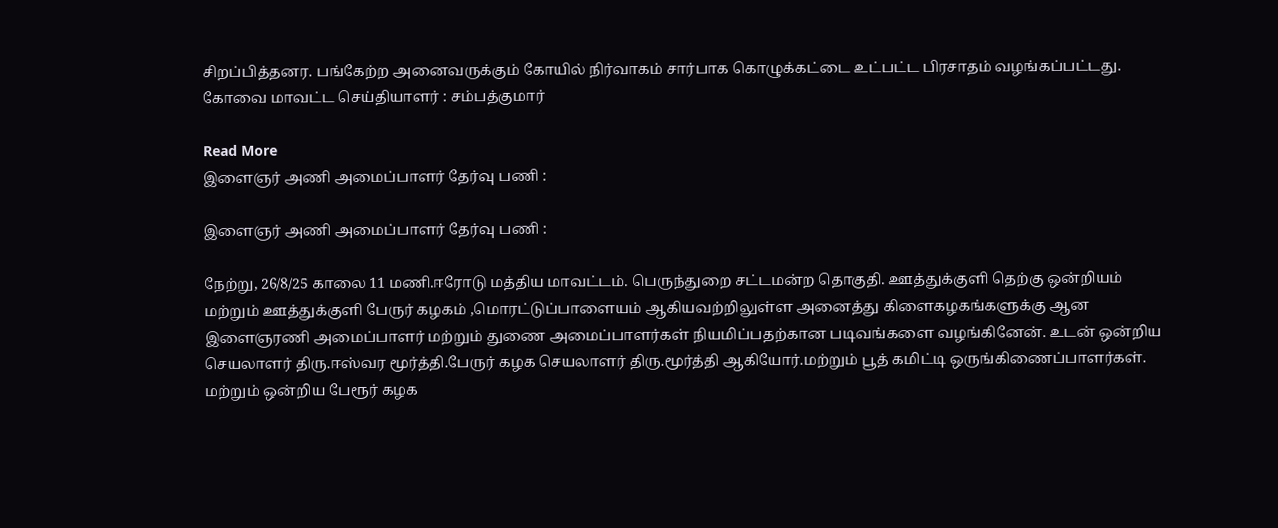சிறப்பித்தனர. பங்கேற்ற அனைவருக்கும் கோயில் நிர்வாகம் சார்பாக கொழுக்கட்டை உட்பட்ட பிரசாதம் வழங்கப்பட்டது. கோவை மாவட்ட செய்தியாளர் : சம்பத்குமார்

Read More
இளைஞர் அணி அமைப்பாளர் தேர்வு பணி :

இளைஞர் அணி அமைப்பாளர் தேர்வு பணி :

நேற்று, 26/8/25 காலை 11 மணி.ஈரோடு மத்திய மாவட்டம். பெருந்துறை சட்டமன்ற தொகுதி. ஊத்துக்குளி தெற்கு ஒன்றியம் மற்றும் ஊத்துக்குளி பேருர் கழகம் ,மொரட்டுப்பாளையம் ஆகியவற்றிலுள்ள அனைத்து கிளைகழகங்களுக்கு ஆன இளைஞரணி அமைப்பாளர் மற்றும் துணை அமைப்பாளர்கள் நியமிப்பதற்கான படிவங்களை வழங்கினேன். உடன் ஒன்றிய செயலாளர் திரு.ஈஸ்வர மூர்த்தி.பேருர் கழக செயலாளர் திரு.மூர்த்தி ஆகியோர்.மற்றும் பூத் கமிட்டி ஒருங்கிணைப்பாளர்கள். மற்றும் ஒன்றிய பேரூர் கழக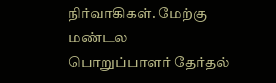நிர்வாகிகள். மேற்கு மண்டல பொறுப்பாளர் தேர்தல்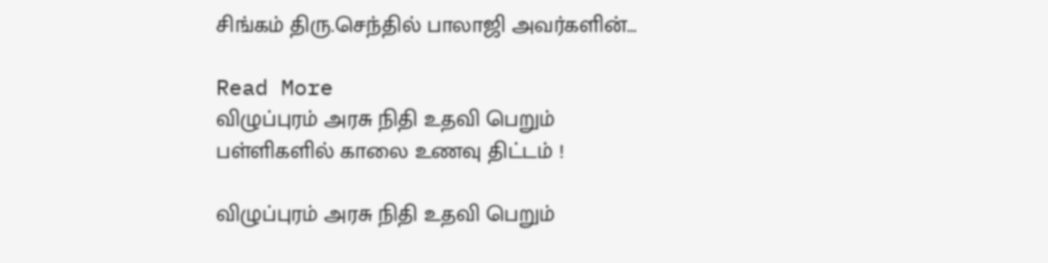சிங்கம் திரு.செந்தில் பாலாஜி அவர்களின்…

Read More
விழுப்புரம் அரசு நிதி உதவி பெறும் பள்ளிகளில் காலை உணவு திட்டம் !

விழுப்புரம் அரசு நிதி உதவி பெறும்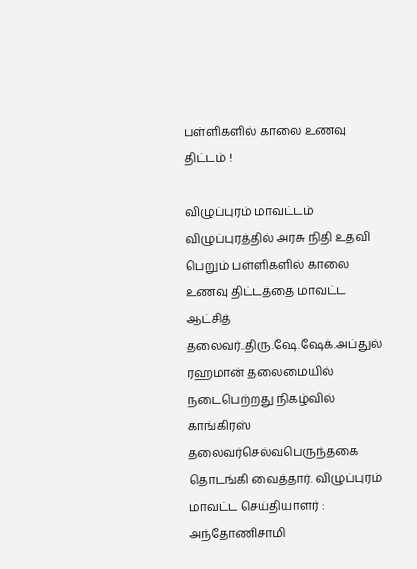பள்ளிகளில் காலை உணவு திட்டம் !

விழுப்புரம் மாவட்டம் விழுப்புரத்தில் அரசு நிதி உதவி பெறும் பள்ளிகளில் காலை உணவு திட்டத்தை மாவட்ட ஆட்சித் தலைவர்..திரு.ஷே.ஷேக்.அப்துல் ரஹமான் தலைமையில் நடைபெற்றது நிகழ்வில் காங்கிரஸ் தலைவர்செல்வபெருந்தகை தொடங்கி வைத்தார். விழுப்புரம் மாவட்ட செய்தியாளர் : அந்தோணிசாமி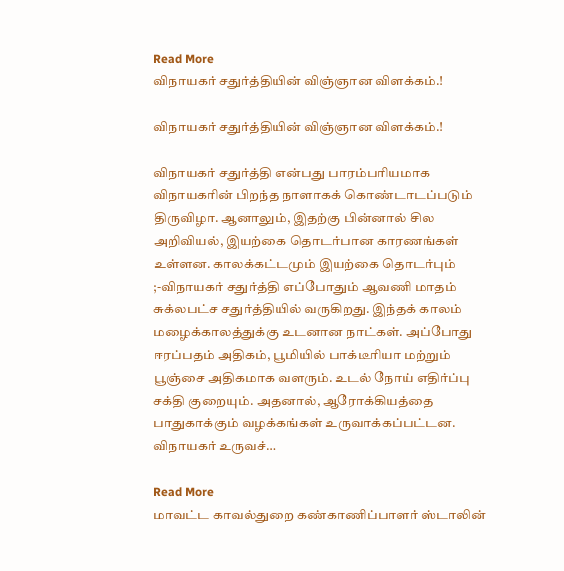Read More
விநாயகர் சதுர்த்தியின் விஞ்ஞான விளக்கம்.!

விநாயகர் சதுர்த்தியின் விஞ்ஞான விளக்கம்.!

விநாயகர் சதுர்த்தி என்பது பாரம்பரியமாக விநாயகரின் பிறந்த நாளாகக் கொண்டாடப்படும் திருவிழா. ஆனாலும், இதற்கு பின்னால் சில அறிவியல், இயற்கை தொடர்பான காரணங்கள் உள்ளன. காலக்கட்டமும் இயற்கை தொடர்பும் ;-விநாயகர் சதுர்த்தி எப்போதும் ஆவணி மாதம் சுக்லபட்ச சதுர்த்தியில் வருகிறது. இந்தக் காலம் மழைக்காலத்துக்கு உடனான நாட்கள். அப்போது ஈரப்பதம் அதிகம், பூமியில் பாக்டீரியா மற்றும் பூஞ்சை அதிகமாக வளரும். உடல் நோய் எதிர்ப்பு சக்தி குறையும். அதனால், ஆரோக்கியத்தை பாதுகாக்கும் வழக்கங்கள் உருவாக்கப்பட்டன. விநாயகர் உருவச்…

Read More
மாவட்ட காவல்துறை கண்காணிப்பாளர் ஸ்டாலின்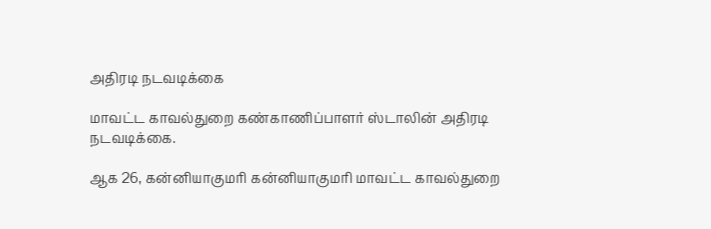அதிரடி நடவடிக்கை

மாவட்ட காவல்துறை கண்காணிப்பாளர் ஸ்டாலின் அதிரடி நடவடிக்கை.

ஆக 26, கன்னியாகுமரி கன்னியாகுமரி மாவட்ட காவல்துறை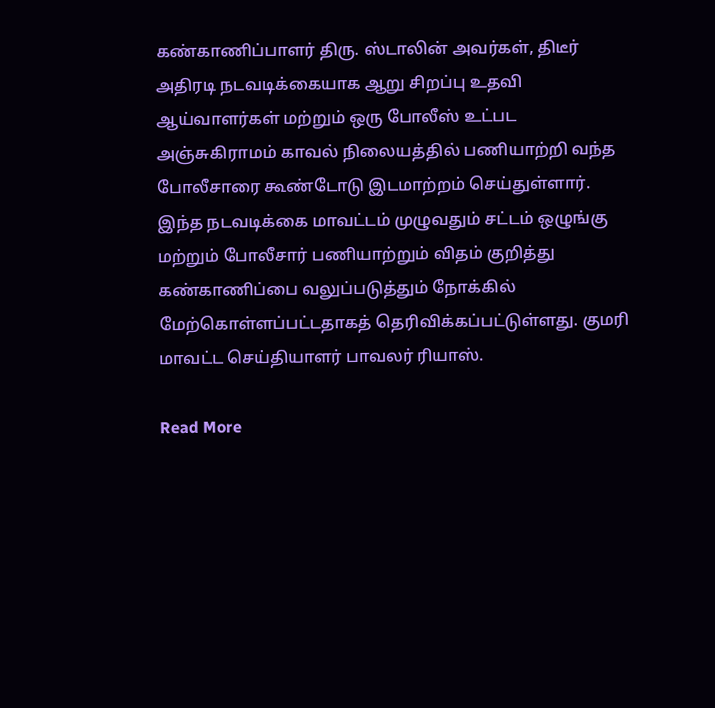கண்காணிப்பாளர் திரு. ஸ்டாலின் அவர்கள், திடீர் அதிரடி நடவடிக்கையாக ஆறு சிறப்பு உதவி ஆய்வாளர்கள் மற்றும் ஒரு போலீஸ் உட்பட அஞ்சுகிராமம் காவல் நிலையத்தில் பணியாற்றி வந்த போலீசாரை கூண்டோடு இடமாற்றம் செய்துள்ளார். இந்த நடவடிக்கை மாவட்டம் முழுவதும் சட்டம் ஒழுங்கு மற்றும் போலீசார் பணியாற்றும் விதம் குறித்து கண்காணிப்பை வலுப்படுத்தும் நோக்கில் மேற்கொள்ளப்பட்டதாகத் தெரிவிக்கப்பட்டுள்ளது. குமரி மாவட்ட செய்தியாளர் பாவலர் ரியாஸ்.

Read More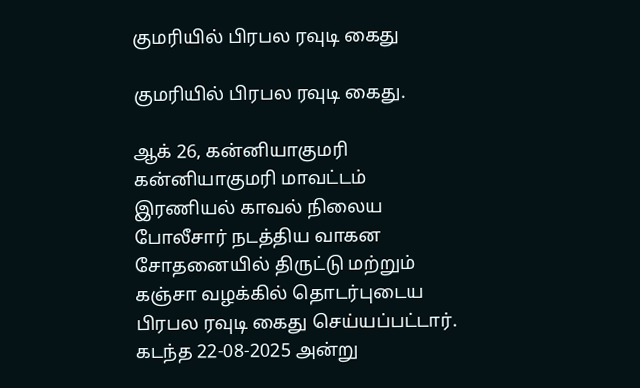குமரியில் பிரபல ரவுடி கைது

குமரியில் பிரபல ரவுடி கைது.

ஆக் 26, கன்னியாகுமரி கன்னியாகுமரி மாவட்டம் இரணியல் காவல் நிலைய போலீசார் நடத்திய வாகன சோதனையில் திருட்டு மற்றும் கஞ்சா வழக்கில் தொடர்புடைய பிரபல ரவுடி கைது செய்யப்பட்டார். கடந்த 22-08-2025 அன்று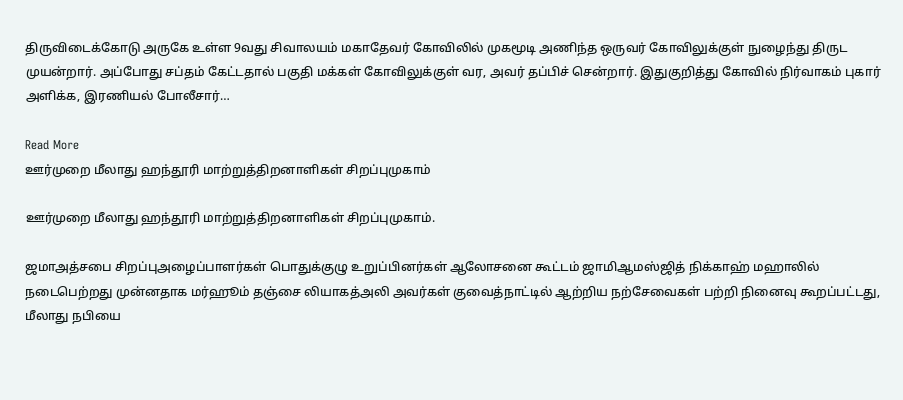திருவிடைக்கோடு அருகே உள்ள 9வது சிவாலயம் மகாதேவர் கோவிலில் முகமூடி அணிந்த ஒருவர் கோவிலுக்குள் நுழைந்து திருட முயன்றார். அப்போது சப்தம் கேட்டதால் பகுதி மக்கள் கோவிலுக்குள் வர, அவர் தப்பிச் சென்றார். இதுகுறித்து கோவில் நிர்வாகம் புகார் அளிக்க, இரணியல் போலீசார்…

Read More
ஊர்முறை மீலாது ஹந்தூரி மாற்றுத்திறனாளிகள் சிறப்புமுகாம்

ஊர்முறை மீலாது ஹந்தூரி மாற்றுத்திறனாளிகள் சிறப்புமுகாம்.

ஜமாஅத்சபை சிறப்புஅழைப்பாளர்கள் பொதுக்குழு உறுப்பினர்கள் ஆலோசனை கூட்டம் ஜாமிஆமஸ்ஜித் நிக்காஹ் மஹாலில் நடைபெற்றது முன்னதாக மர்ஹூம் தஞ்சை லியாகத்அலி அவர்கள் குவைத்நாட்டில் ஆற்றிய நற்சேவைகள் பற்றி நினைவு கூறப்பட்டது, மீலாது நபியை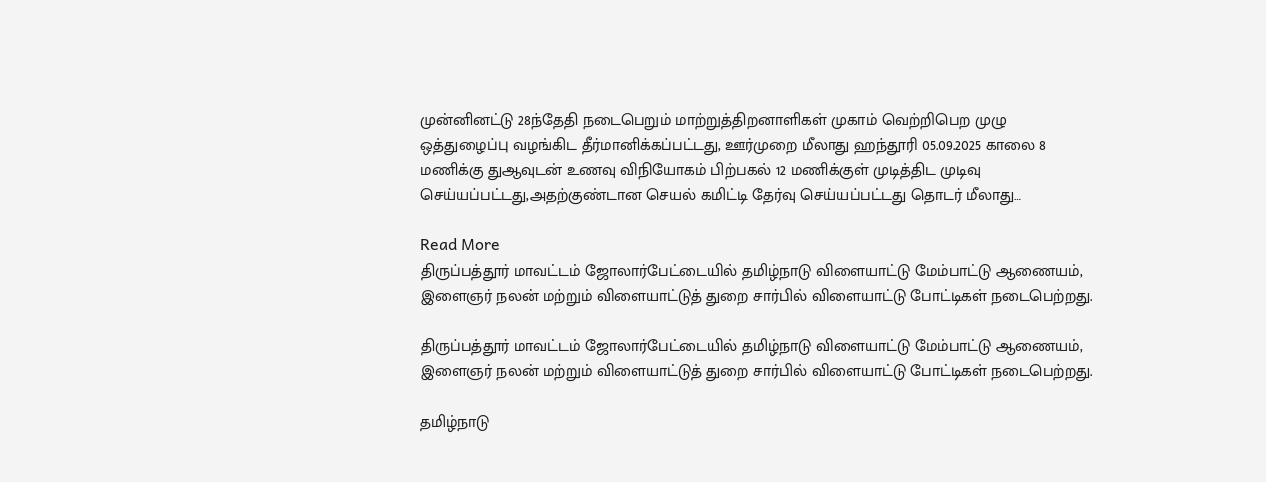முன்னினட்டு 28ந்தேதி நடைபெறும் மாற்றுத்திறனாளிகள் முகாம் வெற்றிபெற முழு ஒத்துழைப்பு வழங்கிட தீர்மானிக்கப்பட்டது, ஊர்முறை மீலாது ஹந்தூரி 05.09.2025 காலை 8 மணிக்கு துஆவுடன் உணவு விநியோகம் பிற்பகல் 12 மணிக்குள் முடித்திட முடிவு செய்யப்பட்டது,அதற்குண்டான செயல் கமிட்டி தேர்வு செய்யப்பட்டது தொடர் மீலாது…

Read More
திருப்பத்தூர் மாவட்டம் ஜோலார்பேட்டையில் தமிழ்நாடு விளையாட்டு மேம்பாட்டு ஆணையம், இளைஞர் நலன் மற்றும் விளையாட்டுத் துறை சார்பில் விளையாட்டு போட்டிகள் நடைபெற்றது.

திருப்பத்தூர் மாவட்டம் ஜோலார்பேட்டையில் தமிழ்நாடு விளையாட்டு மேம்பாட்டு ஆணையம், இளைஞர் நலன் மற்றும் விளையாட்டுத் துறை சார்பில் விளையாட்டு போட்டிகள் நடைபெற்றது.

தமிழ்நாடு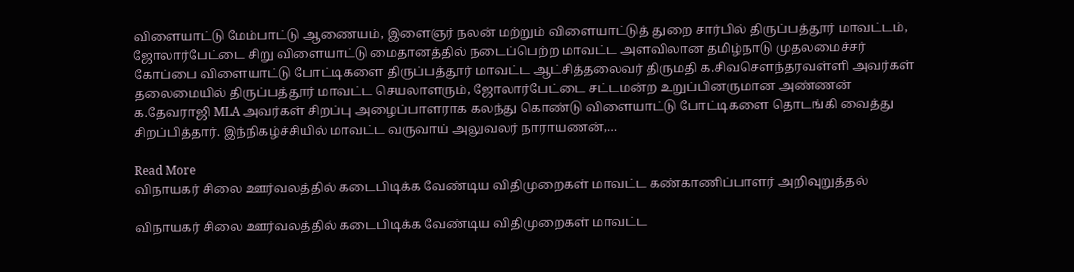விளையாட்டு மேம்பாட்டு ஆணையம், இளைஞர் நலன் மற்றும் விளையாட்டுத் துறை சார்பில் திருப்பத்தூர் மாவட்டம், ஜோலார்பேட்டை சிறு விளையாட்டு மைதானத்தில் நடைப்பெற்ற மாவட்ட அளவிலான தமிழ்நாடு முதலமைச்சர் கோப்பை விளையாட்டு போட்டிகளை திருப்பத்தூர் மாவட்ட ஆட்சித்தலைவர் திருமதி க.சிவசௌந்தரவள்ளி அவர்கள் தலைமையில் திருப்பத்தூர் மாவட்ட செயலாளரும், ஜோலார்பேட்டை சட்டமன்ற உறுப்பினருமான அண்ணன் க.தேவராஜி MLA அவர்கள் சிறப்பு அழைப்பாளராக கலந்து கொண்டு விளையாட்டு போட்டிகளை தொடங்கி வைத்து சிறப்பித்தார். இந்நிகழ்ச்சியில் மாவட்ட வருவாய் அலுவலர் நாராயணன்,…

Read More
விநாயகர் சிலை ஊர்வலத்தில் கடைபிடிக்க வேண்டிய விதிமுறைகள் மாவட்ட கண்காணிப்பாளர் அறிவுறுத்தல்

விநாயகர் சிலை ஊர்வலத்தில் கடைபிடிக்க வேண்டிய விதிமுறைகள் மாவட்ட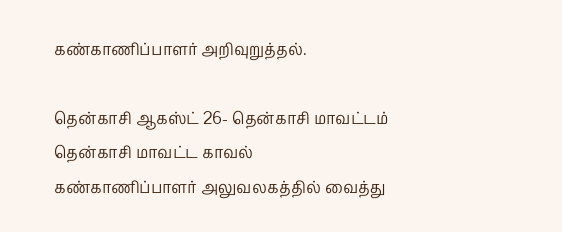கண்காணிப்பாளர் அறிவுறுத்தல்.

தென்காசி ஆகஸ்ட் 26- தென்காசி மாவட்டம் தென்காசி மாவட்ட காவல் கண்காணிப்பாளர் அலுவலகத்தில் வைத்து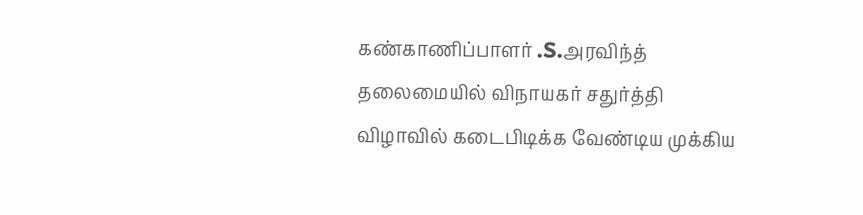கண்காணிப்பாளர் .S.அரவிந்த் தலைமையில் விநாயகர் சதுர்த்தி விழாவில் கடைபிடிக்க வேண்டிய முக்கிய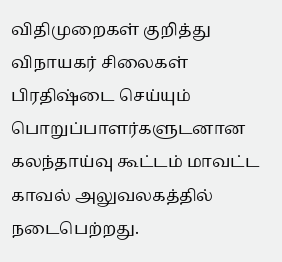விதிமுறைகள் குறித்து விநாயகர் சிலைகள் பிரதிஷ்டை செய்யும் பொறுப்பாளர்களுடனான கலந்தாய்வு கூட்டம் மாவட்ட காவல் அலுவலகத்தில் நடைபெற்றது.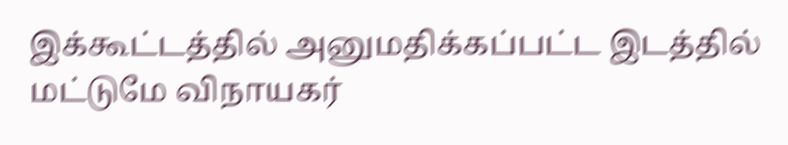இக்கூட்டத்தில் அனுமதிக்கப்பட்ட இடத்தில் மட்டுமே விநாயகர்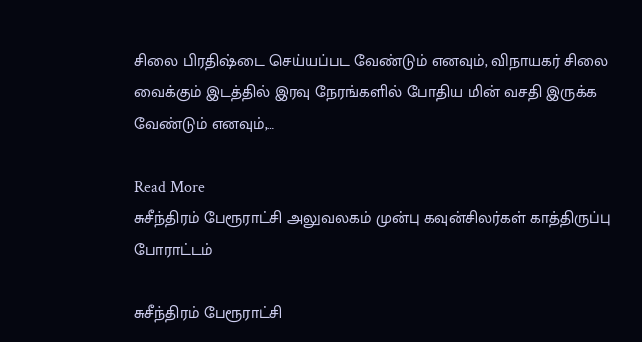சிலை பிரதிஷ்டை செய்யப்பட வேண்டும் எனவும், விநாயகர் சிலை வைக்கும் இடத்தில் இரவு நேரங்களில் போதிய மின் வசதி இருக்க வேண்டும் எனவும்,…

Read More
சுசீந்திரம் பேரூராட்சி அலுவலகம் முன்பு கவுன்சிலர்கள் காத்திருப்பு போராட்டம்

சுசீந்திரம் பேரூராட்சி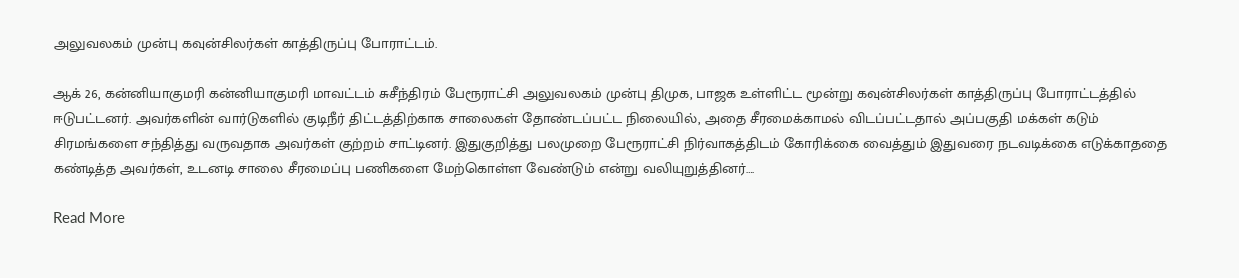அலுவலகம் முன்பு கவுன்சிலர்கள் காத்திருப்பு போராட்டம்.

ஆக் 26, கன்னியாகுமரி கன்னியாகுமரி மாவட்டம் சுசீந்திரம் பேரூராட்சி அலுவலகம் முன்பு திமுக, பாஜக உள்ளிட்ட மூன்று கவுன்சிலர்கள் காத்திருப்பு போராட்டத்தில் ஈடுபட்டனர். அவர்களின் வார்டுகளில் குடிநீர் திட்டத்திற்காக சாலைகள் தோண்டப்பட்ட நிலையில், அதை சீரமைக்காமல் விடப்பட்டதால் அப்பகுதி மக்கள் கடும் சிரமங்களை சந்தித்து வருவதாக அவர்கள் குற்றம் சாட்டினர். இதுகுறித்து பலமுறை பேரூராட்சி நிர்வாகத்திடம் கோரிக்கை வைத்தும் இதுவரை நடவடிக்கை எடுக்காததை கண்டித்த அவர்கள், உடனடி சாலை சீரமைப்பு பணிகளை மேற்கொள்ள வேண்டும் என்று வலியுறுத்தினர்….

Read More